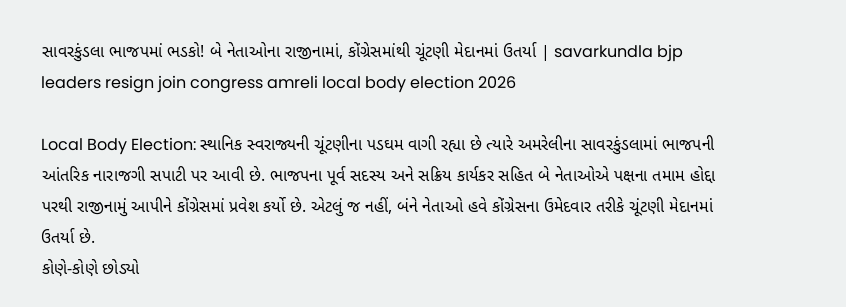સાવરકુંડલા ભાજપમાં ભડકો! બે નેતાઓના રાજીનામાં, કોંગ્રેસમાંથી ચૂંટણી મેદાનમાં ઉતર્યા | savarkundla bjp leaders resign join congress amreli local body election 2026

Local Body Election: સ્થાનિક સ્વરાજ્યની ચૂંટણીના પડઘમ વાગી રહ્યા છે ત્યારે અમરેલીના સાવરકુંડલામાં ભાજપની આંતરિક નારાજગી સપાટી પર આવી છે. ભાજપના પૂર્વ સદસ્ય અને સક્રિય કાર્યકર સહિત બે નેતાઓએ પક્ષના તમામ હોદ્દા પરથી રાજીનામું આપીને કોંગ્રેસમાં પ્રવેશ કર્યો છે. એટલું જ નહીં, બંને નેતાઓ હવે કોંગ્રેસના ઉમેદવાર તરીકે ચૂંટણી મેદાનમાં ઉતર્યા છે.
કોણે-કોણે છોડ્યો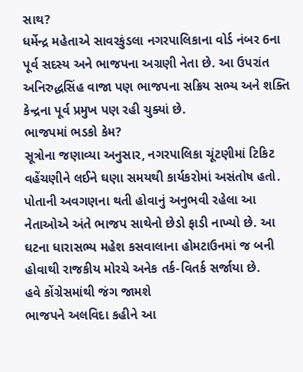સાથ?
ધર્મેન્દ્ર મહેતાએ સાવરકુંડલા નગરપાલિકાના વોર્ડ નંબર 6ના પૂર્વ સદસ્ય અને ભાજપના અગ્રણી નેતા છે. આ ઉપરાંત અનિરુદ્ધસિંહ વાજા પણ ભાજપના સક્રિય સભ્ય અને શક્તિ કેન્દ્રના પૂર્વ પ્રમુખ પણ રહી ચુક્યાં છે.
ભાજપમાં ભડકો કેમ?
સૂત્રોના જણાવ્યા અનુસાર, નગરપાલિકા ચૂંટણીમાં ટિકિટ વહેંચણીને લઈને ઘણા સમયથી કાર્યકરોમાં અસંતોષ હતો. પોતાની અવગણના થતી હોવાનું અનુભવી રહેલા આ નેતાઓએ અંતે ભાજપ સાથેનો છેડો ફાડી નાખ્યો છે. આ ઘટના ધારાસભ્ય મહેશ કસવાલાના હોમટાઉનમાં જ બની હોવાથી રાજકીય મોરચે અનેક તર્ક-વિતર્ક સર્જાયા છે.
હવે કોંગ્રેસમાંથી જંગ જામશે
ભાજપને અલવિદા કહીને આ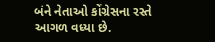બંને નેતાઓ કોંગ્રેસના રસ્તે આગળ વધ્યા છે.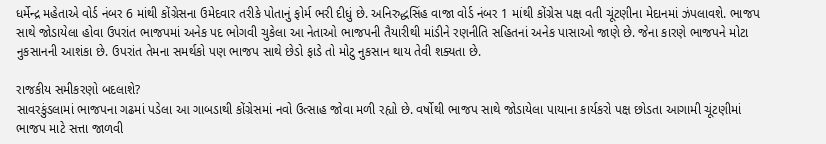ધર્મેન્દ્ર મહેતાએ વોર્ડ નંબર 6 માંથી કોંગ્રેસના ઉમેદવાર તરીકે પોતાનું ફોર્મ ભરી દીધું છે. અનિરુદ્ધસિંહ વાજા વોર્ડ નંબર 1 માંથી કોંગ્રેસ પક્ષ વતી ચૂંટણીના મેદાનમાં ઝંપલાવશે. ભાજપ સાથે જોડાયેલા હોવા ઉપરાંત ભાજપમાં અનેક પદ ભોગવી ચુકેલા આ નેતાઓ ભાજપની તૈયારીથી માંડીને રણનીતિ સહિતનાં અનેક પાસાઓ જાણે છે. જેના કારણે ભાજપને મોટા નુકસાનની આશંકા છે. ઉપરાંત તેમના સમર્થકો પણ ભાજપ સાથે છેડો ફાડે તો મોટુ નુકસાન થાય તેવી શક્યતા છે.

રાજકીય સમીકરણો બદલાશે?
સાવરકુંડલામાં ભાજપના ગઢમાં પડેલા આ ગાબડાથી કોંગ્રેસમાં નવો ઉત્સાહ જોવા મળી રહ્યો છે. વર્ષોથી ભાજપ સાથે જોડાયેલા પાયાના કાર્યકરો પક્ષ છોડતા આગામી ચૂંટણીમાં ભાજપ માટે સત્તા જાળવી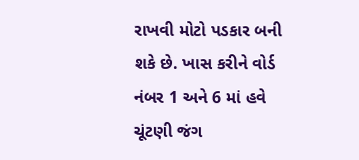રાખવી મોટો પડકાર બની શકે છે. ખાસ કરીને વોર્ડ નંબર 1 અને 6 માં હવે ચૂંટણી જંગ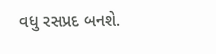વધુ રસપ્રદ બનશે.